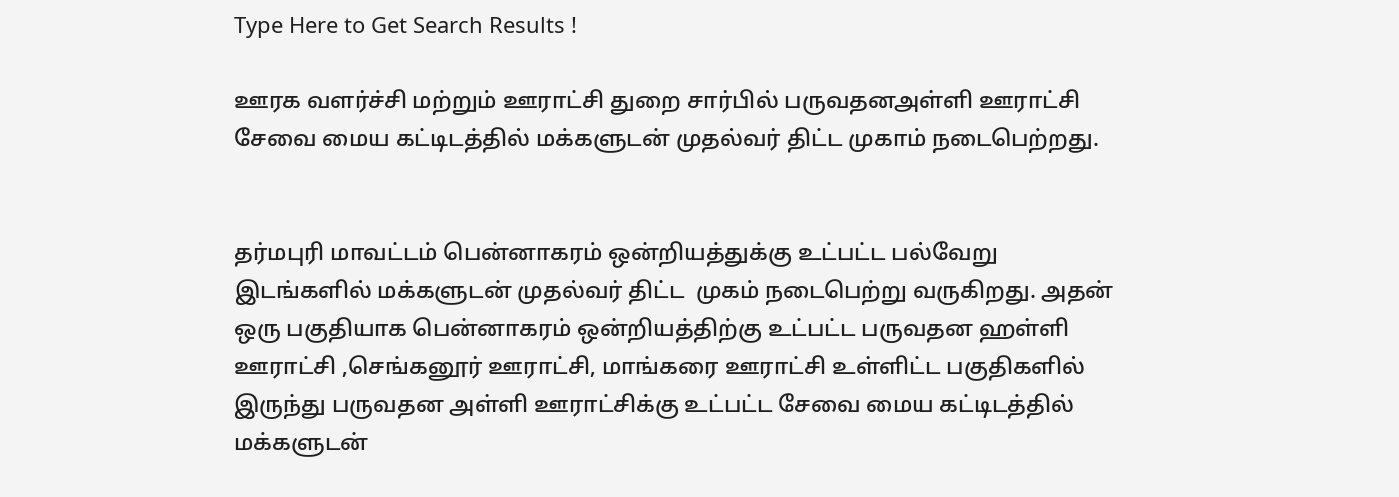Type Here to Get Search Results !

ஊரக வளர்ச்சி மற்றும் ஊராட்சி துறை சார்பில் பருவதனஅள்ளி ஊராட்சி சேவை மைய கட்டிடத்தில் மக்களுடன் முதல்வர் திட்ட முகாம் நடைபெற்றது.


தர்மபுரி மாவட்டம் பென்னாகரம் ஒன்றியத்துக்கு உட்பட்ட பல்வேறு இடங்களில் மக்களுடன் முதல்வர் திட்ட  முகம் நடைபெற்று வருகிறது. அதன் ஒரு பகுதியாக பென்னாகரம் ஒன்றியத்திற்கு உட்பட்ட பருவதன ஹள்ளி ஊராட்சி ,செங்கனூர் ஊராட்சி, மாங்கரை ஊராட்சி உள்ளிட்ட பகுதிகளில் இருந்து பருவதன அள்ளி ஊராட்சிக்கு உட்பட்ட சேவை மைய கட்டிடத்தில் மக்களுடன்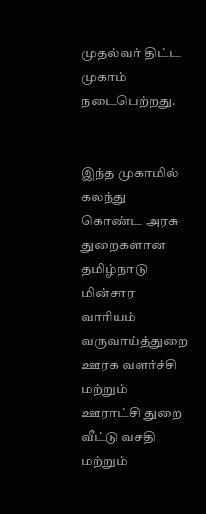முதல்வர் திட்ட முகாம் நடைபெற்றது.


இந்த முகாமில் கலந்து கொண்ட அரசு துறைகளான தமிழ்நாடு மின்சார வாரியம் வருவாய்த்துறை ஊரக வளர்ச்சி மற்றும் ஊராட்சி துறை வீட்டு வசதி மற்றும்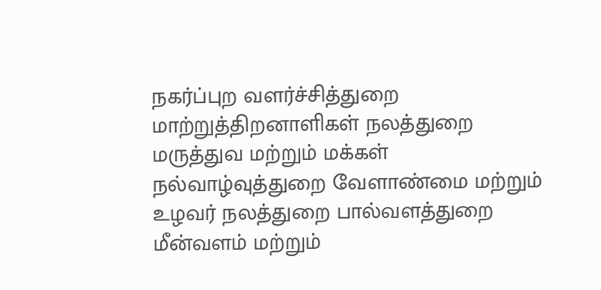நகர்ப்புற வளர்ச்சித்துறை மாற்றுத்திறனாளிகள் நலத்துறை மருத்துவ மற்றும் மக்கள் நல்வாழ்வுத்துறை வேளாண்மை மற்றும் உழவர் நலத்துறை பால்வளத்துறை மீன்வளம் மற்றும்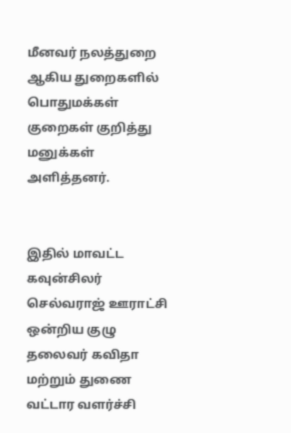மீனவர் நலத்துறை ஆகிய துறைகளில் பொதுமக்கள் குறைகள் குறித்து மனுக்கள் அளித்தனர்.


இதில் மாவட்ட கவுன்சிலர் செல்வராஜ் ஊராட்சி ஒன்றிய குழு தலைவர் கவிதா மற்றும் துணை வட்டார வளர்ச்சி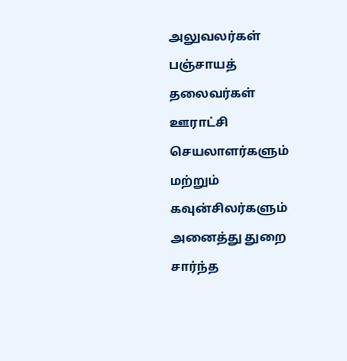அலுவலர்கள் பஞ்சாயத் தலைவர்கள்  ஊராட்சி செயலாளர்களும் மற்றும் கவுன்சிலர்களும் அனைத்து துறை சார்ந்த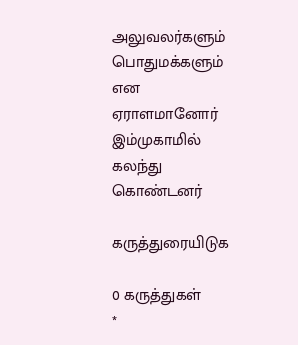அலுவலர்களும் பொதுமக்களும் என ஏராளமானோர் இம்முகாமில் கலந்து கொண்டனர்

கருத்துரையிடுக

0 கருத்துகள்
*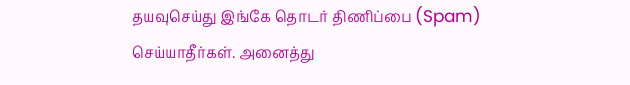தயவுசெய்து இங்கே தொடர் திணிப்பை (Spam) செய்யாதீர்கள். அனைத்து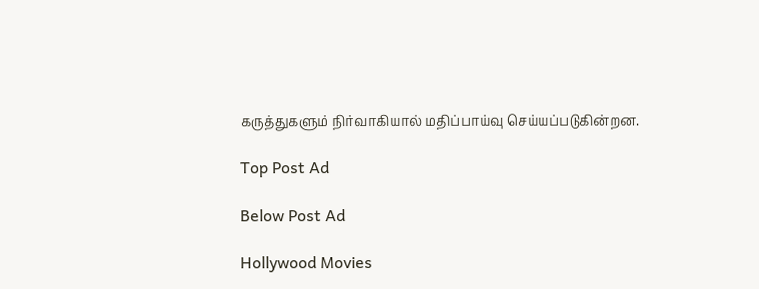கருத்துகளும் நிர்வாகியால் மதிப்பாய்வு செய்யப்படுகின்றன.

Top Post Ad

Below Post Ad

Hollywood Movies